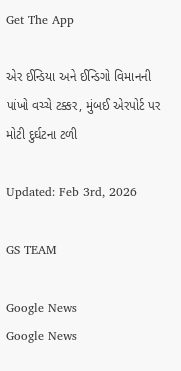Get The App

એર ઈન્ડિયા અને ઈન્ડિગો વિમાનની પાંખો વચ્ચે ટક્કર, મુંબઈ એરપોર્ટ પર મોટી દુર્ઘટના ટળી

Updated: Feb 3rd, 2026

GS TEAM

Google News
Google News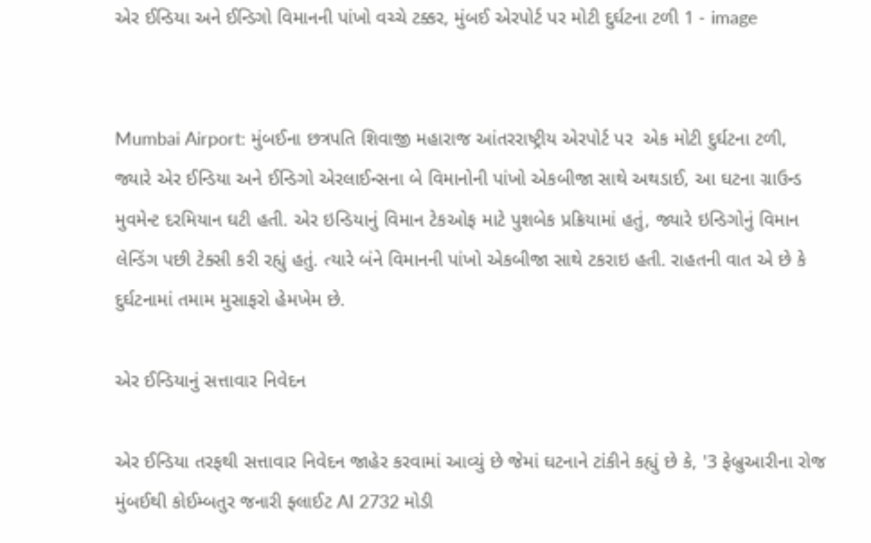એર ઈન્ડિયા અને ઈન્ડિગો વિમાનની પાંખો વચ્ચે ટક્કર, મુંબઈ એરપોર્ટ પર મોટી દુર્ઘટના ટળી 1 - image


Mumbai Airport: મુંબઈના છત્રપતિ શિવાજી મહારાજ આંતરરાષ્ટ્રીય એરપોર્ટ પર  એક મોટી દુર્ઘટના ટળી, જ્યારે એર ઈન્ડિયા અને ઈન્ડિગો એરલાઈન્સના બે વિમાનોની પાંખો એકબીજા સાથે અથડાઈ, આ ઘટના ગ્રાઉન્ડ મુવમેન્ટ દરમિયાન ઘટી હતી. એર ઇન્ડિયાનું વિમાન ટેકઓફ માટે પુશબેક પ્રક્રિયામાં હતું, જ્યારે ઇન્ડિગોનું વિમાન લેન્ડિંગ પછી ટેક્સી કરી રહ્યું હતું. ત્યારે બંને વિમાનની પાંખો એકબીજા સાથે ટકરાઇ હતી. રાહતની વાત એ છે કે દુર્ઘટનામાં તમામ મુસાફરો હેમખેમ છે.

એર ઈન્ડિયાનું સત્તાવાર નિવેદન

એર ઈન્ડિયા તરફથી સત્તાવાર નિવેદન જાહેર કરવામાં આવ્યું છે જેમાં ઘટનાને ટાંકીને કહ્યું છે કે, '3 ફેબ્રુઆરીના રોજ મુંબઈથી કોઈમ્બતુર જનારી ફ્લાઈટ AI 2732 મોડી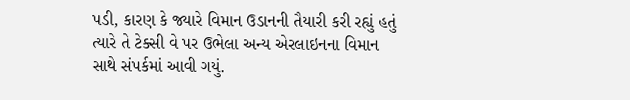પડી, કારણ કે જ્યારે વિમાન ઉડાનની તૈયારી કરી રહ્યું હતું ત્યારે તે ટેક્સી વે પર ઉભેલા અન્ય એરલાઇનના વિમાન સાથે સંપર્કમાં આવી ગયું.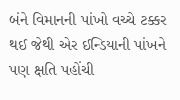બંને વિમાનની પાંખો વચ્ચે ટક્કર થઈ જેથી એર ઈન્ડિયાની પાંખને પણ ક્ષતિ પહોંચી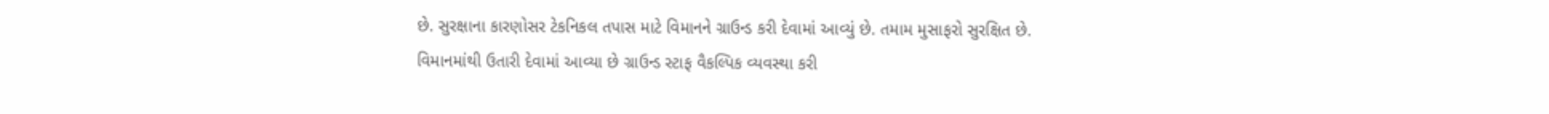છે. સુરક્ષાના કારણોસર ટેકનિકલ તપાસ માટે વિમાનને ગ્રાઉન્ડ કરી દેવામાં આવ્યું છે. તમામ મુસાફરો સુરક્ષિત છે. વિમાનમાંથી ઉતારી દેવામાં આવ્યા છે ગ્રાઉન્ડ સ્ટાફ વૈકલ્પિક વ્યવસ્થા કરી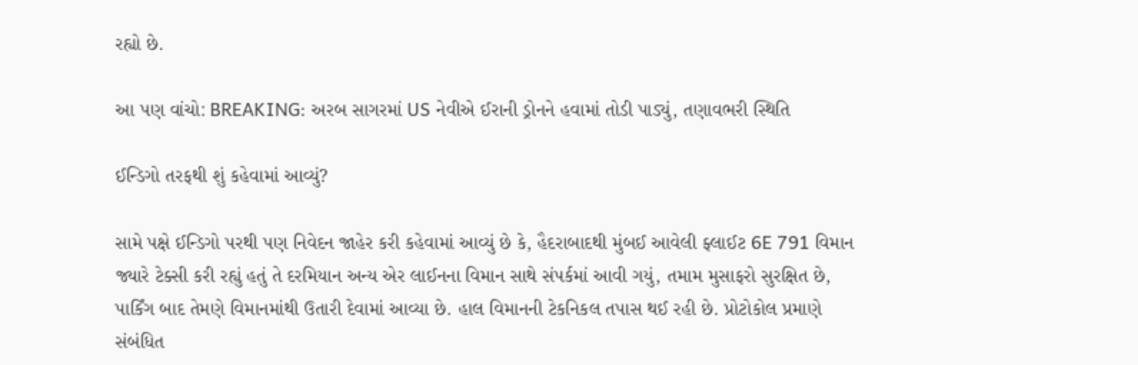રહ્યો છે.

આ પણ વાંચો: BREAKING: અરબ સાગરમાં US નેવીએ ઈરાની ડ્રોનને હવામાં તોડી પાડ્યું, તણાવભરી સ્થિતિ

ઈન્ડિગો તરફથી શું કહેવામાં આવ્યું?

સામે પક્ષે ઈન્ડિગો પરથી પણ નિવેદન જાહેર કરી કહેવામાં આવ્યું છે કે, હૈદરાબાદથી મુંબઈ આવેલી ફ્લાઈટ 6E 791 વિમાન જ્યારે ટેક્સી કરી રહ્યું હતું તે દરમિયાન અન્ય એર લાઈનના વિમાન સાથે સંપર્કમાં આવી ગયું, તમામ મુસાફરો સુરક્ષિત છે, પાર્કિંગ બાદ તેમણે વિમાનમાંથી ઉતારી દેવામાં આવ્યા છે. હાલ વિમાનની ટેકનિકલ તપાસ થઈ રહી છે. પ્રોટોકોલ પ્રમાણે સંબંધિત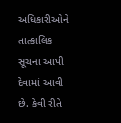અધિકારીઓને તાત્કાલિક સૂચના આપી દેવામાં આવી છે. કેવી રીતે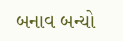બનાવ બન્યો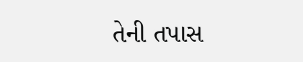તેની તપાસ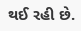થઈ રહી છે.